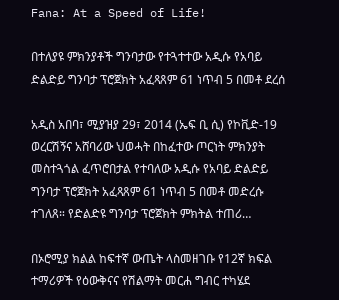Fana: At a Speed of Life!

በተለያዩ ምክንያቶች ግንባታው የተጓተተው አዲሱ የአባይ ድልድይ ግንባታ ፕሮጀክት አፈጻጸም 61 ነጥብ 5 በመቶ ደረሰ

አዲስ አበባ፣ ሚያዝያ 29፣ 2014 (ኤፍ ቢ ሲ) የኮቪድ-19 ወረርሽኝና አሸባሪው ህወሓት በከፈተው ጦርነት ምክንያት መስተጓጎል ፈጥሮበታል የተባለው አዲሱ የአባይ ድልድይ ግንባታ ፕሮጀክት አፈጻጸም 61 ነጥብ 5 በመቶ መድረሱ ተገለጸ። የድልድዩ ግንባታ ፕሮጀክት ምክትል ተጠሪ…

በኦሮሚያ ክልል ከፍተኛ ውጤት ላስመዘገቡ የ12ኛ ክፍል ተማሪዎች የዕውቅናና የሽልማት መርሐ ግብር ተካሄደ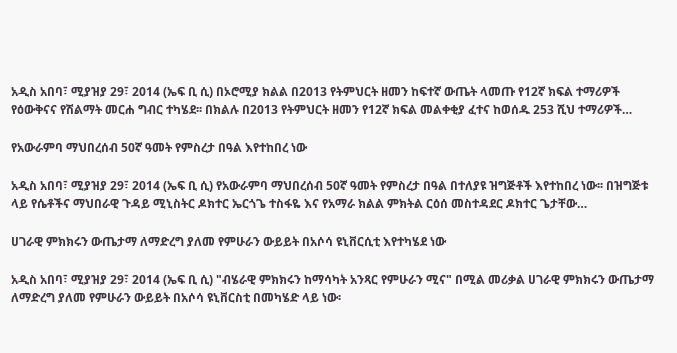አዲስ አበባ፣ ሚያዝያ 29፣ 2014 (ኤፍ ቢ ሲ) በኦሮሚያ ክልል በ2013 የትምህርት ዘመን ከፍተኛ ውጤት ላመጡ የ12ኛ ክፍል ተማሪዎች የዕውቅናና የሽልማት መርሐ ግብር ተካሄደ፡፡ በክልሉ በ2013 የትምህርት ዘመን የ12ኛ ክፍል መልቀቂያ ፈተና ከወሰዱ 253 ሺህ ተማሪዎች…

የአውራምባ ማህበረሰብ 50ኛ ዓመት የምስረታ በዓል እየተከበረ ነው

አዲስ አበባ፣ ሚያዝያ 29፣ 2014 (ኤፍ ቢ ሲ) የአውራምባ ማህበረሰብ 50ኛ ዓመት የምስረታ በዓል በተለያዩ ዝግጅቶች እየተከበረ ነው፡፡ በዝግጅቱ ላይ የሴቶችና ማህበራዊ ጉዳይ ሚኒስትር ዶክተር ኤርጎጌ ተስፋዬ እና የአማራ ክልል ምክትል ርዕሰ መስተዳደር ዶክተር ጌታቸው…

ሀገራዊ ምክክሩን ውጤታማ ለማድረግ ያለመ የምሁራን ውይይት በአሶሳ ዩኒቨርሲቲ እየተካሄደ ነው

አዲስ አበባ፣ ሚያዝያ 29፣ 2014 (ኤፍ ቢ ሲ) "ብሄራዊ ምክክሩን ከማሳካት አንጻር የምሁራን ሚና" በሚል መሪቃል ሀገራዊ ምክክሩን ውጤታማ ለማድረግ ያለመ የምሁራን ውይይት በአሶሳ ዩኒቨርስቲ በመካሄድ ላይ ነው፡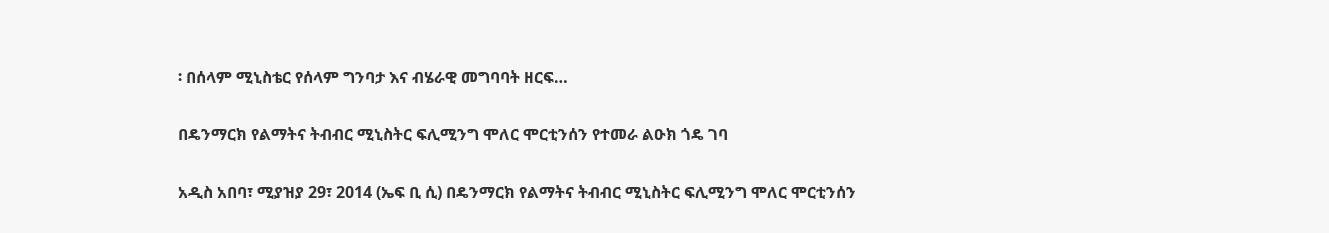፡ በሰላም ሚኒስቴር የሰላም ግንባታ እና ብሄራዊ መግባባት ዘርፍ…

በዴንማርክ የልማትና ትብብር ሚኒስትር ፍሊሚንግ ሞለር ሞርቲንሰን የተመራ ልዑክ ጎዴ ገባ

አዲስ አበባ፣ ሚያዝያ 29፣ 2014 (ኤፍ ቢ ሲ) በዴንማርክ የልማትና ትብብር ሚኒስትር ፍሊሚንግ ሞለር ሞርቲንሰን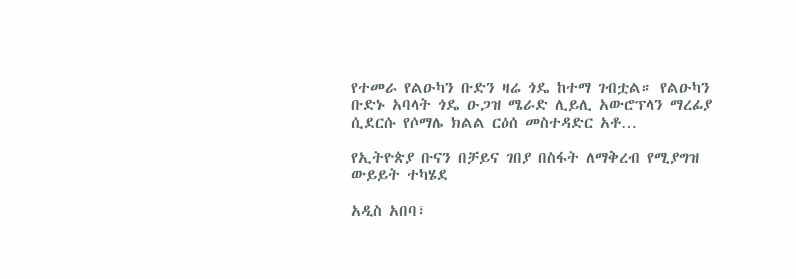የተመራ የልዑካን ቡድን ዛሬ ጎዴ ከተማ ገብቷል። የልዑካን ቡድኑ አባላት ጎዴ ዑጋዝ ሜራድ ሊይሊ አውሮፕላን ማረፊያ ሲደርሱ የሶማሌ ክልል ርዕሰ መስተዳድር አቶ…

የኢትዮጵያ ቡናን በቻይና ገበያ በስፋት ለማቅረብ የሚያግዝ ውይይት ተካሄደ

አዲስ አበባ፣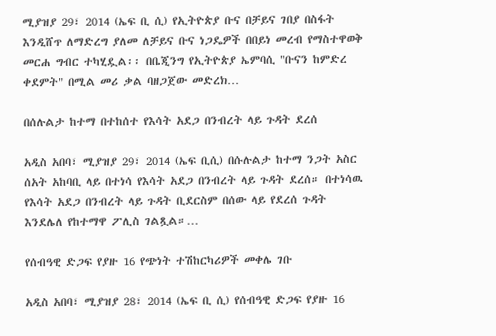ሚያዝያ 29፣ 2014 (ኤፍ ቢ ሲ) የኢትዮጵያ ቡና በቻይና ገበያ በስፋት እንዲሸጥ ለማድረግ ያለመ ለቻይና ቡና ነጋዴዎች በበይነ መረብ የማስተዋወቅ መርሐ ግብር ተካሂዷል፡፡ በቤጂንግ የኢትዮጵያ ኤምባሲ "ቡናን ከምድረ ቀደምት" በሚል መሪ ቃል ባዘጋጀው መድረክ…

በሰሉልታ ከተማ በተከሰተ የእሳት አደጋ በንብረት ላይ ጉዳት ደረሰ

አዲስ አበባ፣ ሚያዝያ 29፣ 2014 (ኤፍ ቢሲ) በሱሉልታ ከተማ ንጋት አስር ሰአት አከባቢ ላይ በተነሳ የእሳት አደጋ በንብረት ላይ ጉዳት ደረሰ። በተነሳዉ የእሳት አደጋ በንብረት ላይ ጉዳት ቢደርስም በሰው ላይ የደረሰ ጉዳት እንደሌለ የከተማዋ ፖሊስ ገልጿል።…

የሰብዓዊ ድጋፍ የያዙ 16 የጭነት ተሽከርካሪዎች መቀሌ ገቡ

አዲስ አበባ፣ ሚያዝያ 28፣ 2014 (ኤፍ ቢ ሲ) የሰብዓዊ ድጋፍ የያዙ 16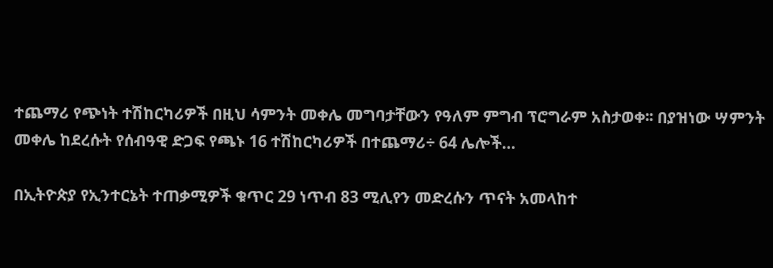ተጨማሪ የጭነት ተሽከርካሪዎች በዚህ ሳምንት መቀሌ መግባታቸውን የዓለም ምግብ ፕሮግራም አስታወቀ፡፡ በያዝነው ሣምንት መቀሌ ከደረሱት የሰብዓዊ ድጋፍ የጫኑ 16 ተሽከርካሪዎች በተጨማሪ÷ 64 ሌሎች…

በኢትዮጵያ የኢንተርኔት ተጠቃሚዎች ቁጥር 29 ነጥብ 83 ሚሊየን መድረሱን ጥናት አመላከተ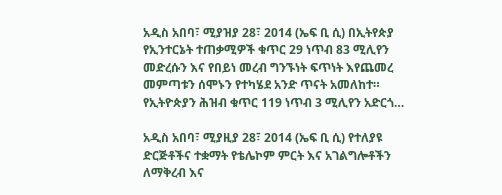አዲስ አበባ፣ ሚያዝያ 28፣ 2014 (ኤፍ ቢ ሲ) በኢትየጵያ የኢንተርኔት ተጠቃሚዎች ቁጥር 29 ነጥብ 83 ሚሊየን መድረሱን እና የበይነ መረብ ግንኙነት ፍጥነት እየጨመረ መምጣቱን ሰሞኑን የተካሄደ አንድ ጥናት አመለከተ። የኢትዮጵያን ሕዝብ ቁጥር 119 ነጥብ 3 ሚሊየን አድርጎ…

አዲስ አበባ፣ ሚያዚያ 28፣ 2014 (ኤፍ ቢ ሲ) የተለያዩ ድርጅቶችና ተቋማት የቴሌኮም ምርት እና አገልግሎቶችን ለማቅረብ እና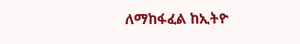ለማከፋፈል ከኢትዮ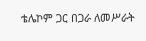ቴሌኮም ጋር በጋራ ለመሥራት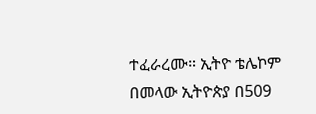ተፈራረሙ። ኢትዮ ቴሌኮም በመላው ኢትዮጵያ በ509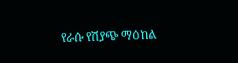የራሱ የሽያጭ ማዕከል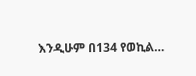እንዲሁም በ134 የወኪል…